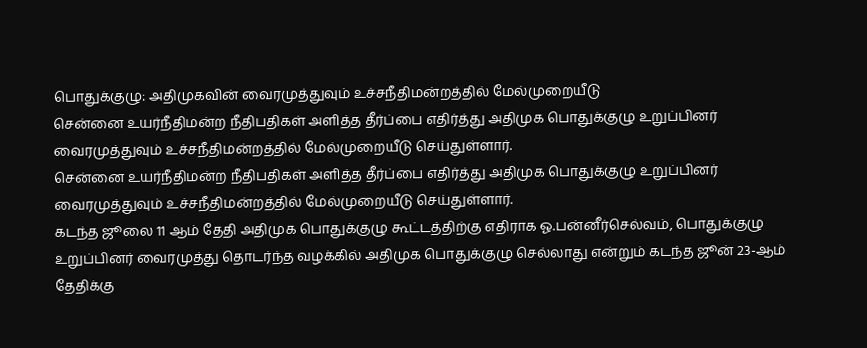பொதுக்குழு: அதிமுகவின் வைரமுத்துவும் உச்சநீதிமன்றத்தில் மேல்முறையீடு
சென்னை உயர்நீதிமன்ற நீதிபதிகள் அளித்த தீர்ப்பை எதிர்த்து அதிமுக பொதுக்குழு உறுப்பினர் வைரமுத்துவும் உச்சநீதிமன்றத்தில் மேல்முறையீடு செய்துள்ளார்.
சென்னை உயர்நீதிமன்ற நீதிபதிகள் அளித்த தீர்ப்பை எதிர்த்து அதிமுக பொதுக்குழு உறுப்பினர் வைரமுத்துவும் உச்சநீதிமன்றத்தில் மேல்முறையீடு செய்துள்ளார்.
கடந்த ஜூலை 11 ஆம் தேதி அதிமுக பொதுக்குழு கூட்டத்திற்கு எதிராக ஓ.பன்னீர்செல்வம், பொதுக்குழு உறுப்பினர் வைரமுத்து தொடர்ந்த வழக்கில் அதிமுக பொதுக்குழு செல்லாது என்றும் கடந்த ஜூன் 23-ஆம் தேதிக்கு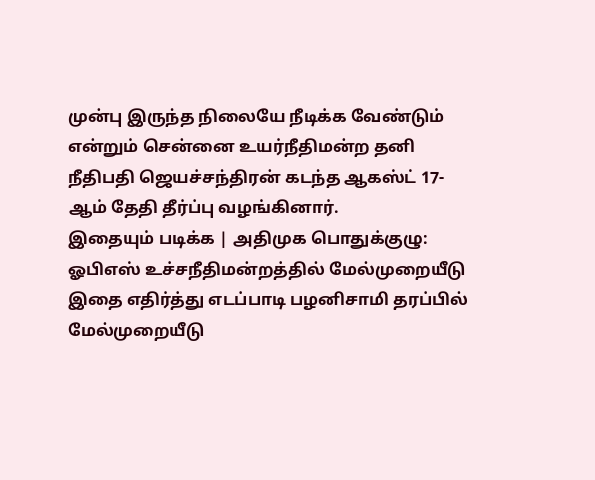முன்பு இருந்த நிலையே நீடிக்க வேண்டும் என்றும் சென்னை உயர்நீதிமன்ற தனி நீதிபதி ஜெயச்சந்திரன் கடந்த ஆகஸ்ட் 17-ஆம் தேதி தீர்ப்பு வழங்கினார்.
இதையும் படிக்க | அதிமுக பொதுக்குழு: ஓபிஎஸ் உச்சநீதிமன்றத்தில் மேல்முறையீடு
இதை எதிர்த்து எடப்பாடி பழனிசாமி தரப்பில் மேல்முறையீடு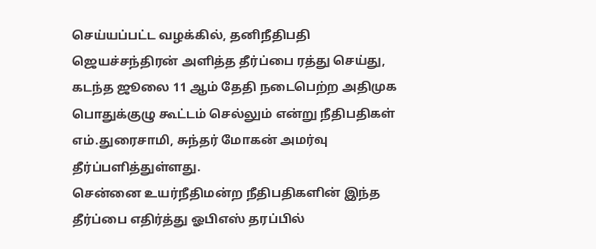செய்யப்பட்ட வழக்கில், தனிநீதிபதி ஜெயச்சந்திரன் அளித்த தீர்ப்பை ரத்து செய்து, கடந்த ஜூலை 11 ஆம் தேதி நடைபெற்ற அதிமுக பொதுக்குழு கூட்டம் செல்லும் என்று நீதிபதிகள் எம்.துரைசாமி, சுந்தர் மோகன் அமர்வு தீர்ப்பளித்துள்ளது.
சென்னை உயர்நீதிமன்ற நீதிபதிகளின் இந்த தீர்ப்பை எதிர்த்து ஓபிஎஸ் தரப்பில்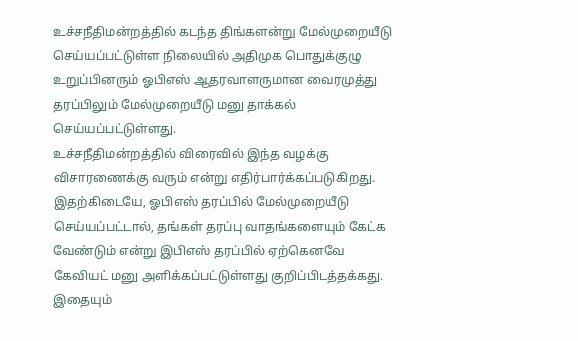உச்சநீதிமன்றத்தில் கடந்த திங்களன்று மேல்முறையீடு செய்யப்பட்டுள்ள நிலையில் அதிமுக பொதுக்குழு உறுப்பினரும் ஓபிஎஸ் ஆதரவாளருமான வைரமுத்து தரப்பிலும் மேல்முறையீடு மனு தாக்கல் செய்யப்பட்டுள்ளது.
உச்சநீதிமன்றத்தில் விரைவில் இந்த வழக்கு விசாரணைக்கு வரும் என்று எதிர்பார்க்கப்படுகிறது.
இதற்கிடையே, ஓபிஎஸ் தரப்பில் மேல்முறையீடு செய்யப்பட்டால், தங்கள் தரப்பு வாதங்களையும் கேட்க வேண்டும் என்று இபிஎஸ் தரப்பில் ஏற்கெனவே கேவியட் மனு அளிக்கப்பட்டுள்ளது குறிப்பிடத்தக்கது.
இதையும்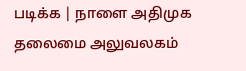படிக்க | நாளை அதிமுக தலைமை அலுவலகம்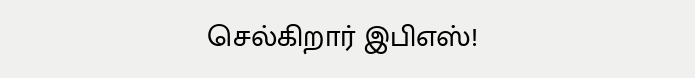செல்கிறார் இபிஎஸ்!